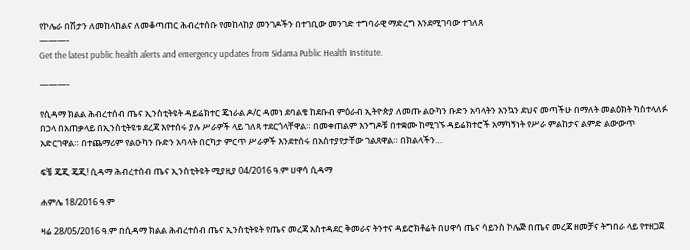የኮሌራ በሽታን ለመከላከልና ለመቆጣጠር ሕብረተሰቡ የመከላከያ መንገዶችን በተገቢው መንገድ ተግባራዊ ማድረግ እንደሚገባው ተገለጸ
———-
Get the latest public health alerts and emergency updates from Sidama Public Health Institute.

———-

የሲዳማ ክልል ሕብረተሰብ ጤና ኢንስቲትዩት ዳይሬክተር ጄነራል ዶ/ር ዳመነ ደባልቄ ከደቡብ ምዕራብ ኢትዮጵያ ለመጡ ልዑካን ቡድን አባላትን እንኳን ደህና መጣችሁ በማለት መልዕክት ካስተላለፉ በኃላ በአጠቃላይ በኢንስቲትዩቱ ደረጃ እየተሰሩ ያሉ ሥራዎች ላይ ገለጻ ተደርጎላቸዋል። በመቀጠልም እንግዶቹ በተቋሙ ከሚገኙ ዳይሬክተሮች አማካኝነት የሥራ ምልከታና ልምድ ልውውጥ አድርገዋል። በተጨማሪም የልዑካን ቡድን አባላት በርካታ ምርጥ ሥራዎች እንደተሰሩ በአስተያየታቸው ገልጸዋል። በክልላችን…

ፍቼ ጄጂ ጄጂ! ሲዳማ ሕብረተሰብ ጤና ኢንስቲትዩት ሚያዚያ 04/2016 ዓ.ም ሀዋሳ ሲዳማ

ሐምሌ 18/2016 ዓ.ም

ዛሬ 28/05/2016 ዓ.ም በሲዳማ ክልል ሕብረተሰብ ጤና ኢንስቲትዩት የጤና መረጃ አስተዳደር ቅመራና ትንተና ዳይሮክቶሬት በሀዋሳ ጤና ሳይንስ ኮሌጅ በጤና መረጃ ዘመቻና ትግበራ ላይ የተዘጋጀ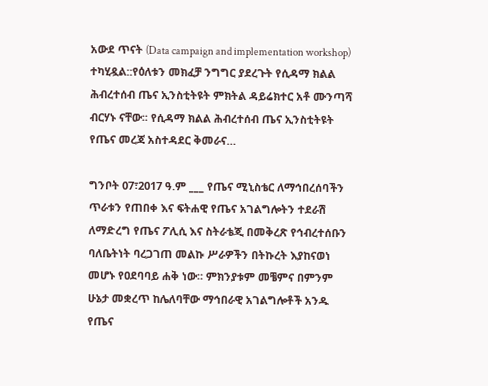አውደ ጥናት (Data campaign and implementation workshop) ተካሂዷል::የዕለቱን መክፈቻ ንግግር ያደረጉት የሲዳማ ክልል ሕብረተሰብ ጤና ኢንስቲትዩት ምክትል ዳይሬክተር አቶ ሙንጣሻ ብርሃኑ ናቸው፡፡ የሲዳማ ክልል ሕብረተሰብ ጤና ኢንስቲትዩት የጤና መረጃ አስተዳደር ቅመራና…

ግንቦት 07፣2017 ዓ.ም ___ የጤና ሚኒስቴር ለማኅበረሰባችን ጥራቱን የጠበቀ እና ፍትሐዊ የጤና አገልግሎትን ተደራሽ ለማድረግ የጤና ፖሊሲ እና ስትራቴጂ በመቅረጽ የኅብረተሰቡን ባለቤትነት ባረጋገጠ መልኩ ሥራዎችን በትኩረት እያከናወነ መሆኑ የዐደባባይ ሐቅ ነው። ምክንያቱም መቼምና በምንም ሁኔታ መቋረጥ ከሌለባቸው ማኅበራዊ አገልግሎቶች አንዱ የጤና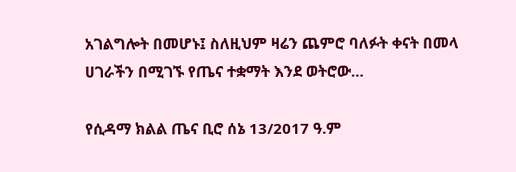አገልግሎት በመሆኑ፤ ስለዚህም ዛሬን ጨምሮ ባለፉት ቀናት በመላ ሀገራችን በሚገኙ የጤና ተቋማት እንደ ወትሮው…

የሲዳማ ክልል ጤና ቢሮ ሰኔ 13/2017 ዓ.ም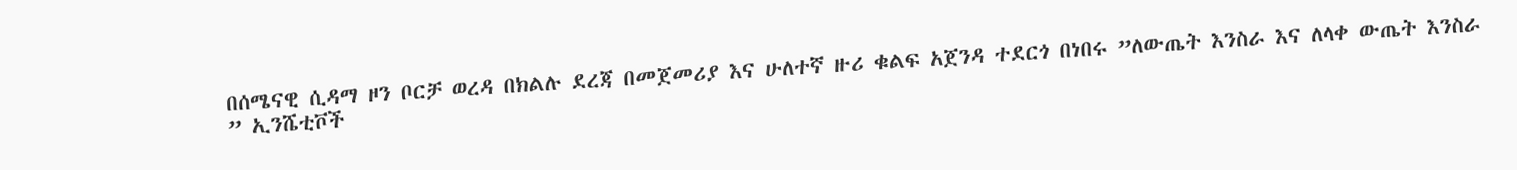በሰሜናዊ ሲዳማ ዞን ቦርቻ ወረዳ በክልሉ ደረጃ በመጀመሪያ እና ሁለተኛ ዙሪ ቁልፍ አጀንዳ ተደርጎ በነበሩ ”ለውጤት እንስራ እና ለላቀ ውጤት እንስራ ” ኢንሼቲቮች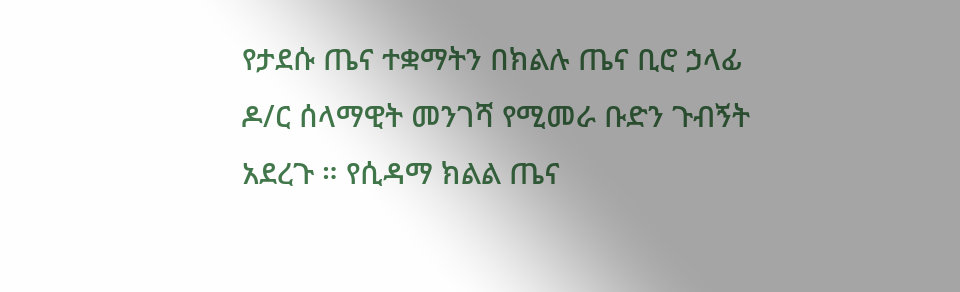የታደሱ ጤና ተቋማትን በክልሉ ጤና ቢሮ ኃላፊ ዶ/ር ሰላማዊት መንገሻ የሚመራ ቡድን ጉብኝት አደረጉ ። የሲዳማ ክልል ጤና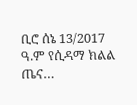ቢሮ ሰኔ 13/2017 ዓ.ም የሲዳማ ክልል ጤና…